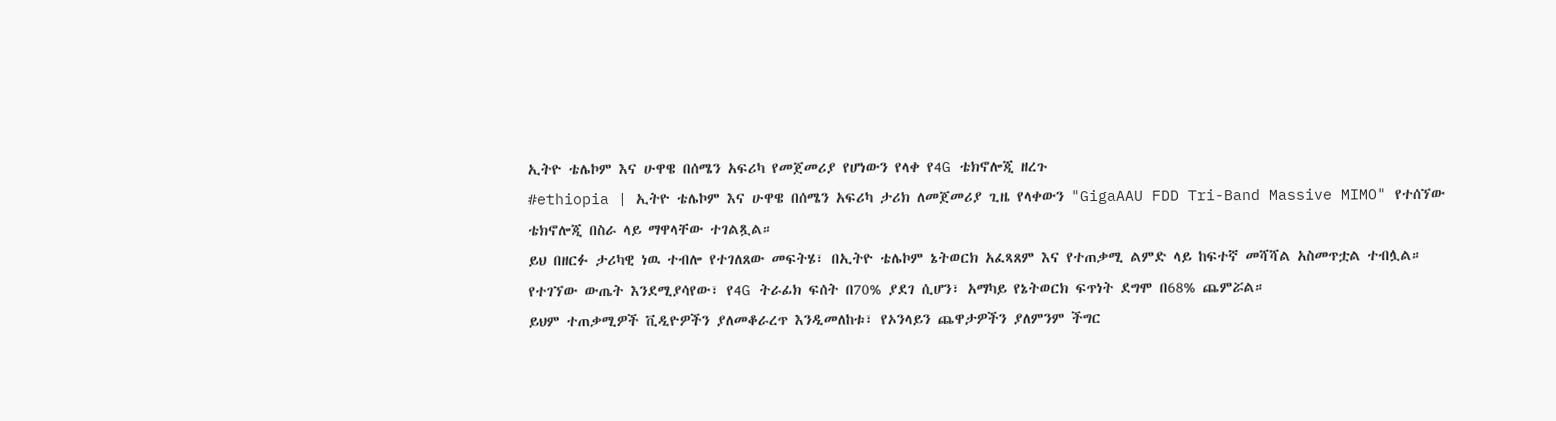ኢትዮ ቴሌኮም እና ሁዋዌ በሰሜን አፍሪካ የመጀመሪያ የሆነውን የላቀ የ4G ቴክኖሎጂ ዘረጉ
#ethiopia | ኢትዮ ቴሌኮም እና ሁዋዌ በሰሜን አፍሪካ ታሪክ ለመጀመሪያ ጊዜ የላቀውን "GigaAAU FDD Tri-Band Massive MIMO" የተሰኘው ቴክኖሎጂ በስራ ላይ ማዋላቸው ተገልጿል።
ይህ በዘርፉ ታሪካዊ ነዉ ተብሎ የተገለጸው መፍትሄ፣ በኢትዮ ቴሌኮም ኔትወርክ አፈጻጸም እና የተጠቃሚ ልምድ ላይ ከፍተኛ መሻሻል አስመጥቷል ተብሏል።
የተገኘው ውጤት እንደሚያሳየው፣ የ4G ትራፊክ ፍሰት በ70% ያደገ ሲሆን፣ አማካይ የኔትወርክ ፍጥነት ደግሞ በ68% ጨምሯል።
ይህም ተጠቃሚዎች ቪዲዮዎችን ያለመቆራረጥ እንዲመለከቱ፣ የኦንላይን ጨዋታዎችን ያለምንም ችግር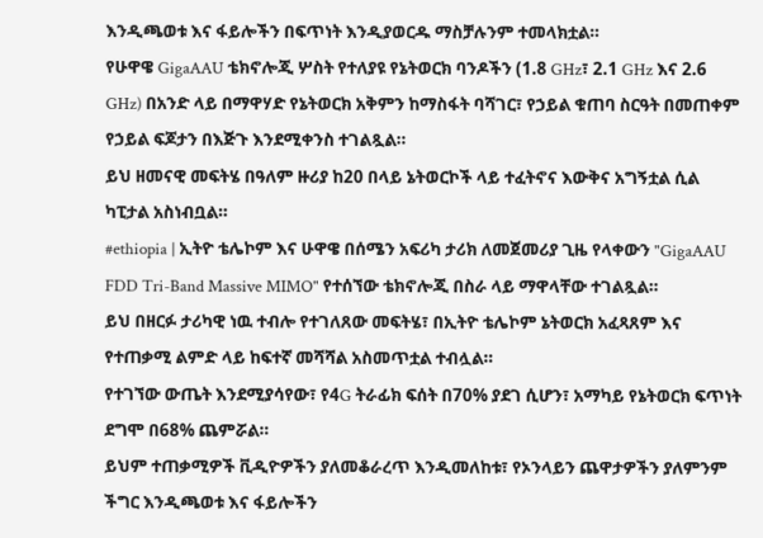እንዲጫወቱ እና ፋይሎችን በፍጥነት እንዲያወርዱ ማስቻሉንም ተመላክቷል።
የሁዋዌ GigaAAU ቴክኖሎጂ ሦስት የተለያዩ የኔትወርክ ባንዶችን (1.8 GHz፣ 2.1 GHz እና 2.6 GHz) በአንድ ላይ በማዋሃድ የኔትወርክ አቅምን ከማስፋት ባሻገር፣ የኃይል ቁጠባ ስርዓት በመጠቀም የኃይል ፍጆታን በእጅጉ እንደሚቀንስ ተገልጿል።
ይህ ዘመናዊ መፍትሄ በዓለም ዙሪያ ከ20 በላይ ኔትወርኮች ላይ ተፈትኖና እውቅና አግኝቷል ሲል ካፒታል አስነብቧል።
#ethiopia | ኢትዮ ቴሌኮም እና ሁዋዌ በሰሜን አፍሪካ ታሪክ ለመጀመሪያ ጊዜ የላቀውን "GigaAAU FDD Tri-Band Massive MIMO" የተሰኘው ቴክኖሎጂ በስራ ላይ ማዋላቸው ተገልጿል።
ይህ በዘርፉ ታሪካዊ ነዉ ተብሎ የተገለጸው መፍትሄ፣ በኢትዮ ቴሌኮም ኔትወርክ አፈጻጸም እና የተጠቃሚ ልምድ ላይ ከፍተኛ መሻሻል አስመጥቷል ተብሏል።
የተገኘው ውጤት እንደሚያሳየው፣ የ4G ትራፊክ ፍሰት በ70% ያደገ ሲሆን፣ አማካይ የኔትወርክ ፍጥነት ደግሞ በ68% ጨምሯል።
ይህም ተጠቃሚዎች ቪዲዮዎችን ያለመቆራረጥ እንዲመለከቱ፣ የኦንላይን ጨዋታዎችን ያለምንም ችግር እንዲጫወቱ እና ፋይሎችን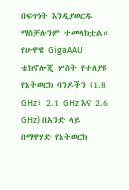በፍጥነት እንዲያወርዱ ማስቻሉንም ተመላክቷል።
የሁዋዌ GigaAAU ቴክኖሎጂ ሦስት የተለያዩ የኔትወርክ ባንዶችን (1.8 GHz፣ 2.1 GHz እና 2.6 GHz) በአንድ ላይ በማዋሃድ የኔትወርክ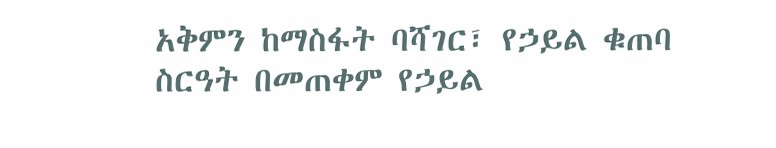አቅምን ከማስፋት ባሻገር፣ የኃይል ቁጠባ ስርዓት በመጠቀም የኃይል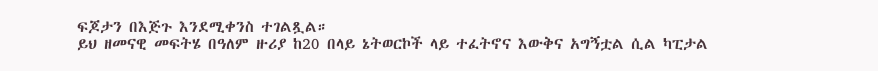ፍጆታን በእጅጉ እንደሚቀንስ ተገልጿል።
ይህ ዘመናዊ መፍትሄ በዓለም ዙሪያ ከ20 በላይ ኔትወርኮች ላይ ተፈትኖና እውቅና አግኝቷል ሲል ካፒታል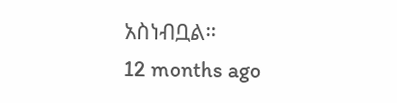አስነብቧል።
12 months ago